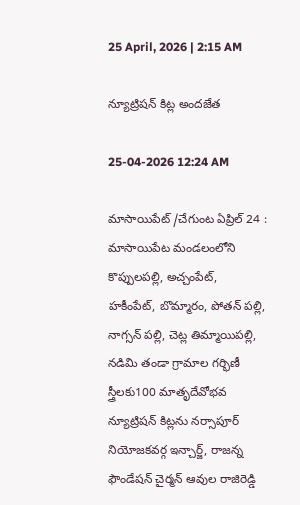25 April, 2026 | 2:15 AM

న్యూట్రిషన్ కిట్ల అందజేత

25-04-2026 12:24 AM

మాసాయిపేట్ /చేగుంట ఏప్రిల్ 24 : మాసాయిపేట మండలంలోని కొప్పులపల్లి, అచ్చంపేట్, హకీంపేట్, బొమ్మారం, పోతన్ పల్లి, నాగ్సన్ పల్లి, చెట్ల తిమ్మాయిపల్లి, నడిమి తండా గ్రామాల గర్భిణీ స్త్రీలకు100 మాతృదేవోభవ న్యూట్రిషన్ కిట్లను నర్సాపూర్ నియోజకవర్గ ఇన్చార్జ్, రాజన్న ఫౌండేషన్ చైర్మన్ ఆవుల రాజిరెడ్డి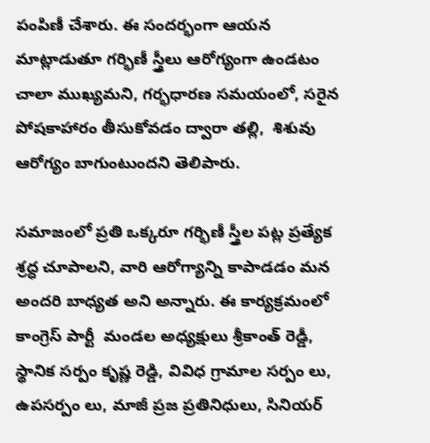పంపిణీ చేశారు. ఈ సందర్భంగా ఆయన మాట్లాడుతూ గర్భిణీ స్త్రీలు ఆరోగ్యంగా ఉండటం చాలా ముఖ్యమని, గర్భధారణ సమయంలో, సరైన పోషకాహారం తీసుకోవడం ద్వారా తల్లి,  శిశువు ఆరోగ్యం బాగుంటుందని తెలిపారు.

సమాజంలో ప్రతి ఒక్కరూ గర్భిణీ స్త్రీల పట్ల ప్రత్యేక శ్రద్ధ చూపాలని, వారి ఆరోగ్యాన్ని కాపాడడం మన అందరి బాధ్యత అని అన్నారు. ఈ కార్యక్రమంలో కాంగ్రెస్ పార్టీ  మండల అధ్యక్షులు శ్రీకాంత్ రెడ్డీ, స్థానిక సర్పం కృష్ణ రెడ్డి, వివిధ గ్రామాల సర్పం లు, ఉపసర్పం లు, మాజీ ప్రజ ప్రతినిధులు, సినియర్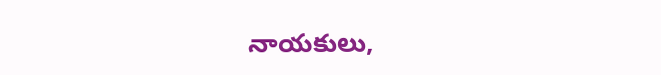నాయకులు,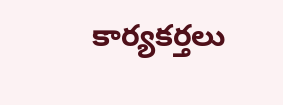కార్యకర్తలు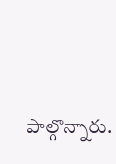పాల్గొన్నారు.